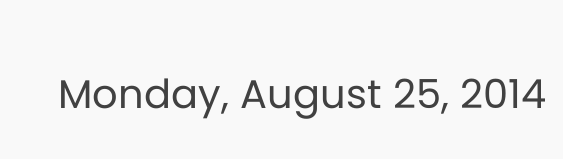Monday, August 25, 2014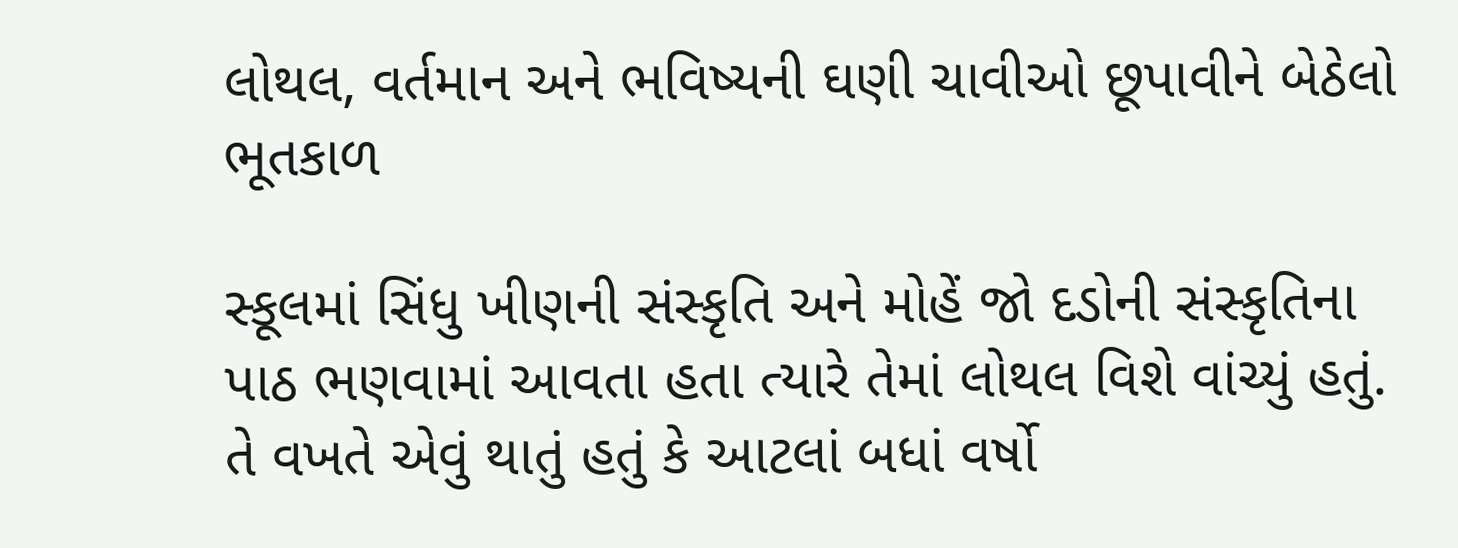લોથલ, વર્તમાન અને ભવિષ્યની ઘણી ચાવીઓ છૂપાવીને બેઠેલો ભૂતકાળ

સ્કૂલમાં સિંધુ ખીણની સંસ્કૃતિ અને મોહેં જો દડોની સંસ્કૃતિના પાઠ ભણવામાં આવતા હતા ત્યારે તેમાં લોથલ વિશે વાંચ્યું હતું. તે વખતે એવું થાતું હતું કે આટલાં બધાં વર્ષો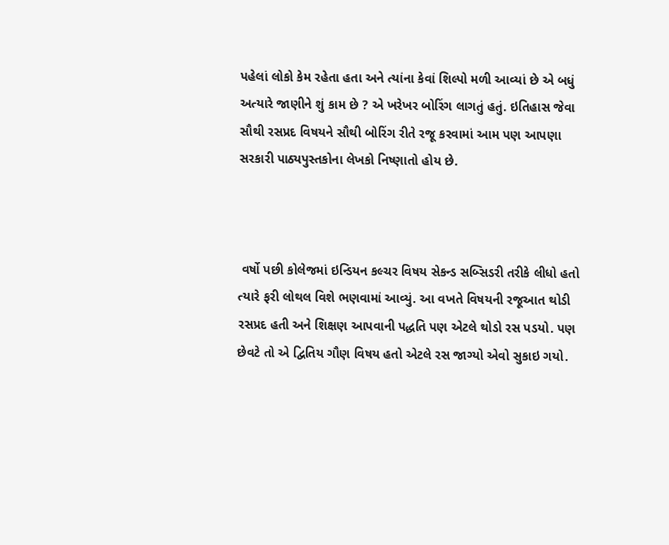પહેલાં લોકો કેમ રહેતા હતા અને ત્યાંના કેવાં શિલ્પો મળી આવ્યાં છે એ બધું અત્યારે જાણીને શું કામ છે ? એ ખરેખર બોરિંગ લાગતું હતું. ઇતિહાસ જેવા સૌથી રસપ્રદ વિષયને સૌથી બોરિંગ રીતે રજૂ કરવામાં આમ પણ આપણા સરકારી પાઠ્યપુસ્તકોના લેખકો નિષ્ણાતો હોય છે.



 વર્ષો પછી કોલેજમાં ઇન્ડિયન કલ્ચર વિષય સેકન્ડ સબ્સિડરી તરીકે લીધો હતો ત્યારે ફરી લોથલ વિશે ભણવામાં આવ્યું. આ વખતે વિષયની રજૂઆત થોડી રસપ્રદ હતી અને શિક્ષણ આપવાની પદ્ધતિ પણ એટલે થોડો રસ પડયો. પણ છેવટે તો એ દ્વિતિય ગૌણ વિષય હતો એટલે રસ જાગ્યો એવો સુકાઇ ગયો.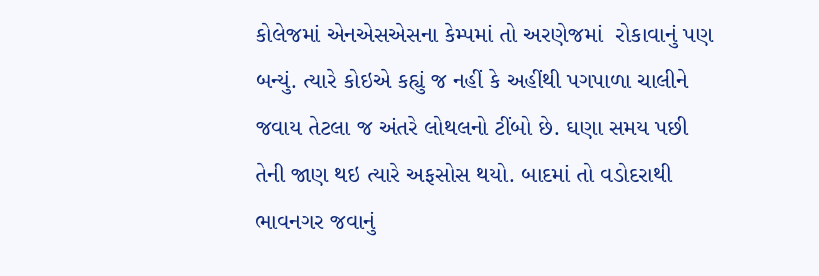કોલેજમાં એનએસએસના કેમ્પમાં તો અરણેજમાં  રોકાવાનું પણ બન્યું. ત્યારે કોઇએ કહ્યું જ નહીં કે અહીંથી પગપાળા ચાલીને જવાય તેટલા જ અંતરે લોથલનો ટીંબો છે. ઘણા સમય પછી તેની જાણ થઇ ત્યારે અફસોસ થયો. બાદમાં તો વડોદરાથી ભાવનગર જવાનું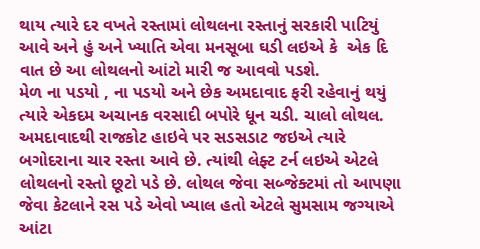થાય ત્યારે દર વખતે રસ્તામાં લોથલના રસ્તાનું સરકારી પાટિયું આવે અને હું અને ખ્યાતિ એવા મનસૂબા ઘડી લઇએ કે  એક દિ વાત છે આ લોથલનો આંટો મારી જ આવવો પડશે.
મેળ ના પડયો , ના પડયો અને છેક અમદાવાદ ફરી રહેવાનું થયું ત્યારે એકદમ અચાનક વરસાદી બપોરે ધૂન ચડી. ચાલો લોથલ.
અમદાવાદથી રાજકોટ હાઇવે પર સડસડાટ જઇએ ત્યારે બગોદરાના ચાર રસ્તા આવે છે. ત્યાંથી લેફ્ટ ટર્ન લઇએ એટલે લોથલનો રસ્તો છૂટો પડે છે. લોથલ જેવા સબ્જેક્ટમાં તો આપણા જેવા કેટલાને રસ પડે એવો ખ્યાલ હતો એટલે સુમસામ જગ્યાએ આંટા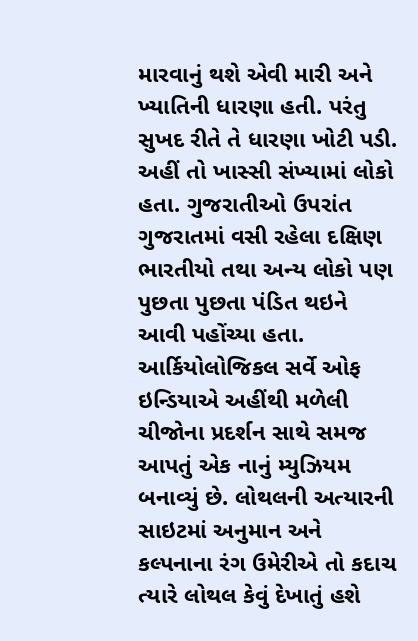મારવાનું થશે એવી મારી અને ખ્યાતિની ધારણા હતી. પરંતુ સુખદ રીતે તે ધારણા ખોટી પડી. અહીં તો ખાસ્સી સંખ્યામાં લોકો હતા. ગુજરાતીઓ ઉપરાંત ગુજરાતમાં વસી રહેલા દક્ષિણ ભારતીયો તથા અન્ય લોકો પણ પુછતા પુછતા પંડિત થઇને આવી પહોંચ્યા હતા.
આર્કિયોલોજિકલ સર્વે ઓફ ઇન્ડિયાએ અહીંથી મળેલી ચીજોના પ્રદર્શન સાથે સમજ આપતું એક નાનું મ્યુઝિયમ બનાવ્યું છે. લોથલની અત્યારની સાઇટમાં અનુમાન અને કલ્પનાના રંગ ઉમેરીએ તો કદાચ ત્યારે લોથલ કેવું દેખાતું હશે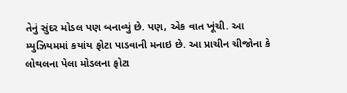તેનું સુંદર મોડલ પણ બનાવ્યું છે. પણ, એક વાત ખૂંચી. આ મ્યુઝિયમમાં કયાંય ફોટા પાડવાની મનાઇ છે. આ પ્રાચીન ચીજોના કે લોથલના પેલા મોડલના ફોટા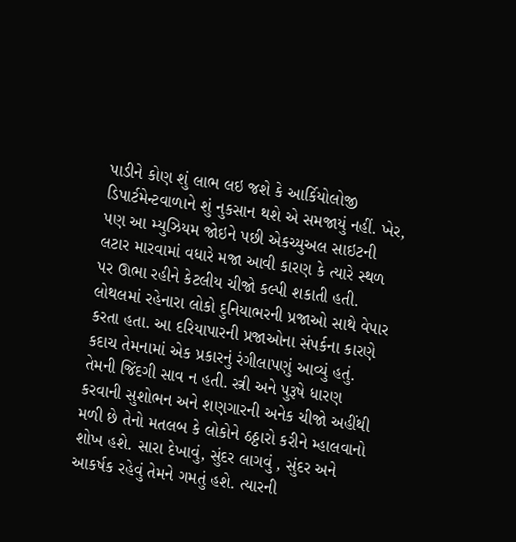પાડીને કોણ શું લાભ લઇ જશે કે આર્કિયોલોજી ડિપાર્ટમેન્ટવાળાને શું નુકસાન થશે એ સમજાયું નહીં. ખેર, પણ આ મ્યુઝિયમ જોઇને પછી એકચ્યુઅલ સાઇટની લટાર મારવામાં વધારે મજા આવી કારણ કે ત્યારે સ્થળ પર ઊભા રહીને કેટલીય ચીજો કલ્પી શકાતી હતી.
લોથલમાં રહેનારા લોકો દુનિયાભરની પ્રજાઓ સાથે વેપાર કરતા હતા. આ દરિયાપારની પ્રજાઓના સંપર્કના કારણે કદાચ તેમનામાં એક પ્રકારનું રંગીલાપણું આવ્યું હતું. તેમની જિંદગી સાવ ન હતી. સ્ત્રી અને પુરૂષે ધારણ કરવાની સુશોભન અને શણગારની અનેક ચીજો અહીંથી મળી છે તેનો મતલબ કે લોકોને ઠઠ્ઠારો કરીને મ્હાલવાનો શોખ હશે. સારા દેખાવું, સુંદર લાગવું , સુંદર અને આકર્ષક રહેવું તેમને ગમતું હશે. ત્યારની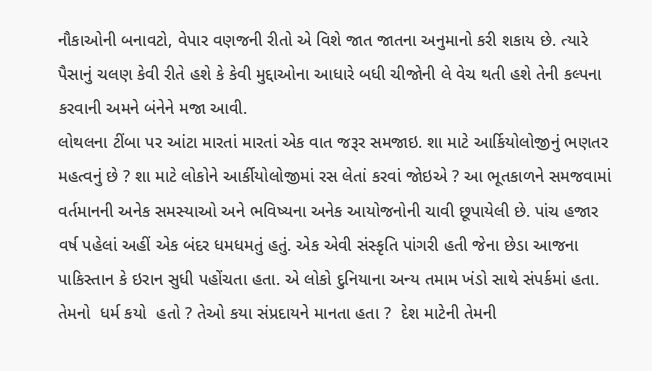નૌકાઓની બનાવટો, વેપાર વણજની રીતો એ વિશે જાત જાતના અનુમાનો કરી શકાય છે. ત્યારે પૈસાનું ચલણ કેવી રીતે હશે કે કેવી મુદ્દાઓના આધારે બધી ચીજોની લે વેચ થતી હશે તેની કલ્પના કરવાની અમને બંનેને મજા આવી.
લોથલના ટીંબા પર આંટા મારતાં મારતાં એક વાત જરૂર સમજાઇ. શા માટે આર્કિયોલોજીનું ભણતર મહત્વનું છે ? શા માટે લોકોને આર્કીયોલોજીમાં રસ લેતાં કરવાં જોઇએ ? આ ભૂતકાળને સમજવામાં વર્તમાનની અનેક સમસ્યાઓ અને ભવિષ્યના અનેક આયોજનોની ચાવી છૂપાયેલી છે. પાંચ હજાર વર્ષ પહેલાં અહીં એક બંદર ધમધમતું હતું. એક એવી સંસ્કૃતિ પાંગરી હતી જેના છેડા આજના પાકિસ્તાન કે ઇરાન સુધી પહોંચતા હતા. એ લોકો દુનિયાના અન્ય તમામ ખંડો સાથે સંપર્કમાં હતા. તેમનો  ધર્મ કયો  હતો ? તેઓ કયા સંપ્રદાયને માનતા હતા ?  દેશ માટેની તેમની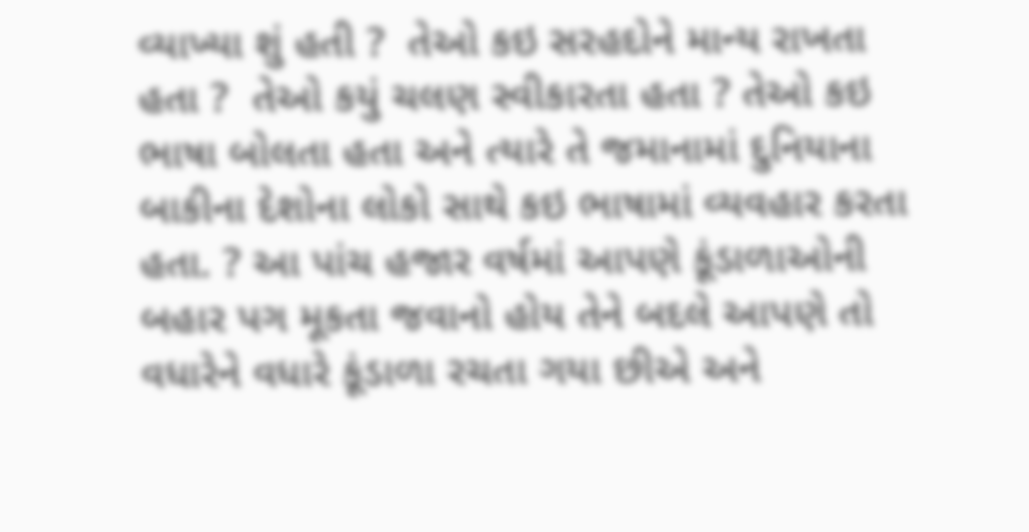વ્યાખ્યા શું હતી ?  તેઓ કઇ સરહદોને માન્ય રાખતા હતા ?  તેઓ કયું ચલણ સ્વીકારતા હતા ? તેઓ કઇ ભાષા બોલતા હતા અને ત્યારે તે જમાનામાં દુનિયાના બાકીના દેશોના લોકો સાથે કઇ ભાષામાં વ્યવહાર કરતા હતા. ? આ પાંચ હજાર વર્ષમાં આપણે કૂંડાળાઓની બહાર પગ મૂકતા જવાનો હોય તેને બદલે આપણે તો વધારેને વધારે કૂંડાળા રચતા ગયા છીએ અને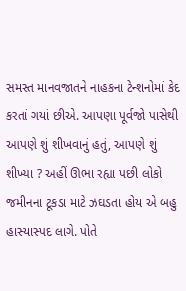સમસ્ત માનવજાતને નાહકના ટેન્શનોમાં કેદ કરતાં ગયાં છીએ. આપણા પૂર્વજો પાસેથી આપણે શું શીખવાનું હતું, આપણે શું શીખ્યા ? અહીં ઊભા રહ્યા પછી લોકો જમીનના ટૂકડા માટે ઝઘડતા હોય એ બહુ હાસ્યાસ્પદ લાગે. પોતે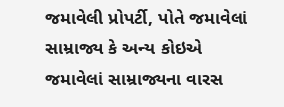જમાવેલી પ્રોપર્ટી, પોતે જમાવેલાં સામ્રાજ્ય કે અન્ય કોઇએ જમાવેલાં સામ્રાજ્યના વારસ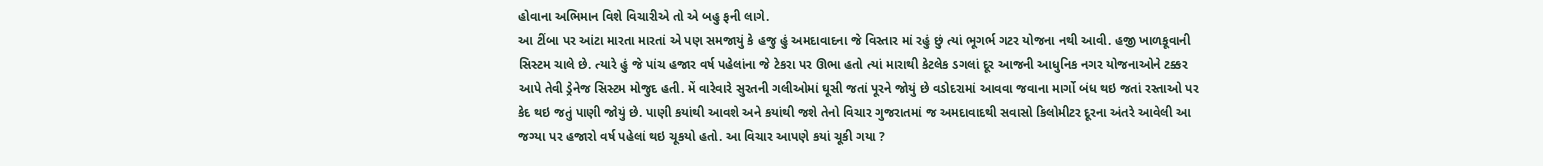હોવાના અભિમાન વિશે વિચારીએ તો એ બહુ ફની લાગે.
આ ટીંબા પર આંટા મારતા મારતાં એ પણ સમજાયું કે હજુ હું અમદાવાદના જે વિસ્તાર માં રહું છું ત્યાં ભૂગર્ભ ગટર યોજના નથી આવી. હજી ખાળકૂવાની સિસ્ટમ ચાલે છે. ત્યારે હું જે પાંચ હજાર વર્ષ પહેલાંના જે ટેકરા પર ઊભા હતો ત્યાં મારાથી કેટલેક ડગલાં દૂર આજની આધુનિક નગર યોજનાઓને ટક્કર આપે તેવી ડ્રેનેજ સિસ્ટમ મોજુદ હતી. મેં વારેવારે સુરતની ગલીઓમાં ઘૂસી જતાં પૂરને જોયું છે વડોદરામાં આવવા જવાના માર્ગો બંધ થઇ જતાં રસ્તાઓ પર કેદ થઇ જતું પાણી જોયું છે. પાણી કયાંથી આવશે અને કયાંથી જશે તેનો વિચાર ગુજરાતમાં જ અમદાવાદથી સવાસો કિલોમીટર દૂરના અંતરે આવેલી આ જગ્યા પર હજારો વર્ષ પહેલાં થઇ ચૂકયો હતો. આ વિચાર આપણે કયાં ચૂકી ગયા ?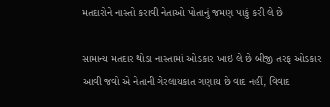મતદારોને નાસ્તો કરાવી નેતાઓ પોતાનું જમણ પાકું કરી લે છે

સામાન્ય મતદાર થોડા નાસ્તામાં ઓડકાર ખાઇ લે છે બીજી તરફ ઓડકાર આવી જવો એ નેતાની ગેરલાયકાત ગણાય છે વાદ નહીં, વિવાદ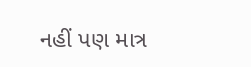નહીં પણ માત્ર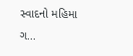સ્વાદનો મહિમા ગ...